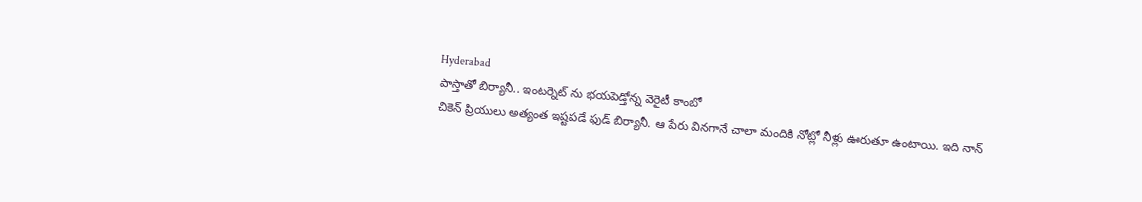Hyderabad
పాస్తాతో బిర్యానీ.. ఇంటర్నెట్ ను భయపెడ్తోన్న వెరైటీ కాంబో
చికెన్ ప్రియులు అత్యంత ఇష్టపడే ఫుడ్ బిర్యానీ. ఆ పేరు వినగానే చాలా మందికి నోట్లో నీళ్లు ఊరుతూ ఉంటాయి. ఇది నాన్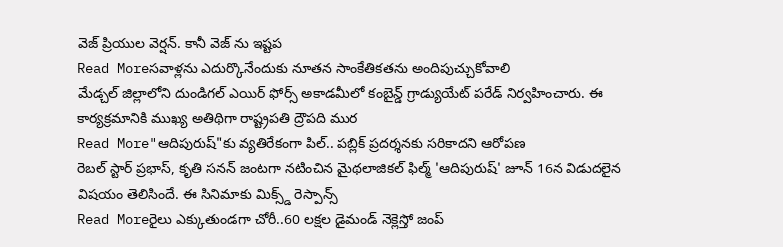వెజ్ ప్రియుల వెర్షన్. కానీ వెజ్ ను ఇష్టప
Read Moreసవాళ్లను ఎదుర్కొనేందుకు నూతన సాంకేతికతను అందిపుచ్చుకోవాలి
మేడ్చల్ జిల్లాలోని దుండిగల్ ఎయిర్ ఫోర్స్ అకాడమీలో కంబైన్డ్ గ్రాడ్యుయేట్ పరేడ్ నిర్వహించారు. ఈ కార్యక్రమానికి ముఖ్య అతిథిగా రాష్ట్రపతి ద్రౌపది ముర
Read More"ఆదిపురుష్"కు వ్యతిరేకంగా పిల్.. పబ్లిక్ ప్రదర్శనకు సరికాదని ఆరోపణ
రెబల్ స్టార్ ప్రభాస్, కృతి సనన్ జంటగా నటించిన మైథలాజికల్ ఫిల్మ్ 'ఆదిపురుష్' జూన్ 16న విడుదలైన విషయం తెలిసిందే. ఈ సినిమాకు మిక్స్డ్ రెస్పాన్స్
Read Moreరైలు ఎక్కుతుండగా చోరీ..60 లక్షల డైమండ్ నెక్లెస్తో జంప్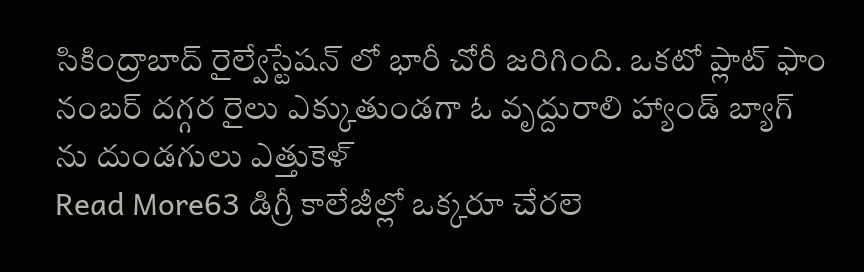సికింద్రాబాద్ రైల్వేస్టేషన్ లో భారీ చోరీ జరిగింది. ఒకటో ప్లాట్ ఫాం నంబర్ దగ్గర రైలు ఎక్కుతుండగా ఓ వృద్దురాలి హ్యాండ్ బ్యాగ్ ను దుండగులు ఎత్తుకెళ్
Read More63 డిగ్రీ కాలేజీల్లో ఒక్కరూ చేరలె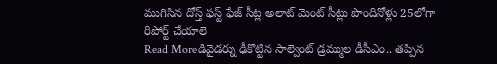ముగిసిన దోస్త్ ఫస్ట్ ఫేజ్ సీట్ల అలాట్ మెంట్ సీట్లు పొందినోళ్లు 25లోగా రిపోర్ట్ చేయాలె
Read Moreడివైడర్ను ఢీకొట్టిన సాల్వెంట్ డ్రమ్ముల డీసీఎం.. తప్పిన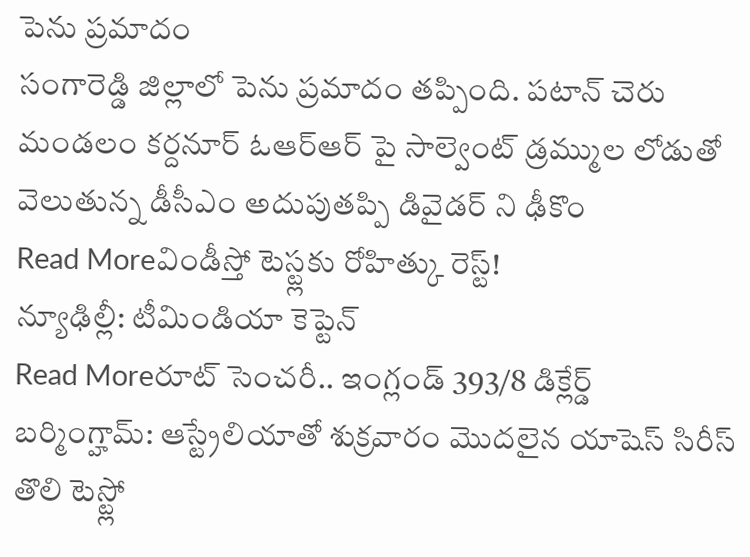పెను ప్రమాదం
సంగారెడ్డి జిల్లాలో పెను ప్రమాదం తప్పింది. పటాన్ చెరు మండలం కర్దనూర్ ఓఆర్ఆర్ పై సాల్వెంట్ డ్రమ్ముల లోడుతో వెలుతున్న డీసీఎం అదుపుతప్పి డివైడర్ ని ఢీకొం
Read Moreవిండీస్తో టెస్ట్లకు రోహిత్కు రెస్ట్!
న్యూఢిల్లీ: టీమిండియా కెప్టెన్
Read Moreరూట్ సెంచరీ.. ఇంగ్లండ్ 393/8 డిక్లేర్డ్
బర్మింగ్హామ్: ఆస్ట్రేలియాతో శుక్రవారం మొదలైన యాషెస్ సిరీస్ తొలి టెస్ట్లో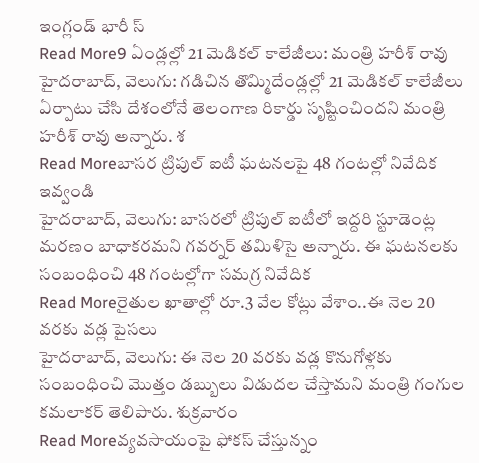ఇంగ్లండ్ భారీ స్
Read More9 ఏండ్లల్లో 21 మెడికల్ కాలేజీలు: మంత్రి హరీశ్ రావు
హైదరాబాద్, వెలుగు: గడిచిన తొమ్మిదేండ్లల్లో 21 మెడికల్ కాలేజీలు ఏర్పాటు చేసి దేశంలోనే తెలంగాణ రికార్డు సృష్టించిందని మంత్రి హరీశ్ రావు అన్నారు. శ
Read Moreబాసర ట్రిపుల్ ఐటీ ఘటనలపై 48 గంటల్లో నివేదిక ఇవ్వండి
హైదరాబాద్, వెలుగు: బాసరలో ట్రిపుల్ ఐటీలో ఇద్దరి స్టూడెంట్ల మరణం బాధాకరమని గవర్నర్ తమిళిసై అన్నారు. ఈ ఘటనలకు సంబంధించి 48 గంటల్లోగా సమగ్ర నివేదిక
Read Moreరైతుల ఖాతాల్లో రూ.3 వేల కోట్లు వేశాం..ఈ నెల 20 వరకు వడ్ల పైసలు
హైదరాబాద్, వెలుగు: ఈ నెల 20 వరకు వడ్ల కొనుగోళ్లకు సంబంధించి మొత్తం డబ్బులు విడుదల చేస్తామని మంత్రి గంగుల కమలాకర్ తెలిపారు. శుక్రవారం
Read Moreవ్యవసాయంపై ఫోకస్ చేస్తున్నం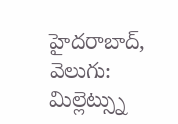హైదరాబాద్, వెలుగు: మిల్లెట్స్ను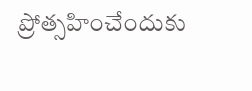ప్రోత్సహించేందుకు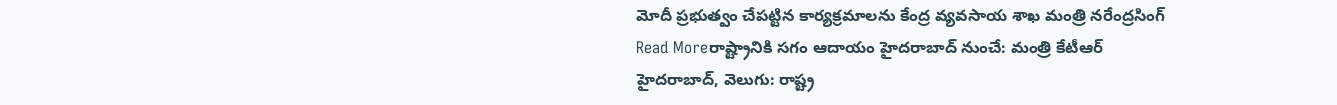మోదీ ప్రభుత్వం చేపట్టిన కార్యక్రమాలను కేంద్ర వ్యవసాయ శాఖ మంత్రి నరేంద్రసింగ్
Read Moreరాష్ట్రానికి సగం ఆదాయం హైదరాబాద్ నుంచే: మంత్రి కేటీఆర్
హైదరాబాద్, వెలుగు: రాష్ట్ర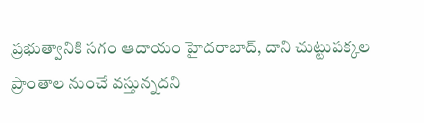ప్రభుత్వానికి సగం ఆదాయం హైదరాబాద్, దాని చుట్టుపక్కల ప్రాంతాల నుంచే వస్తున్నదని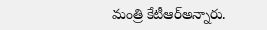మంత్రి కేటీఆర్అన్నారు.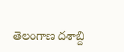తెలంగాణ దశాబ్ది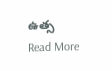ఉత్స
Read More